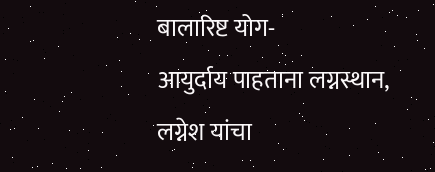बालारिष्ट योग-
आयुर्दाय पाहताना लग्नस्थान, लग्नेश यांचा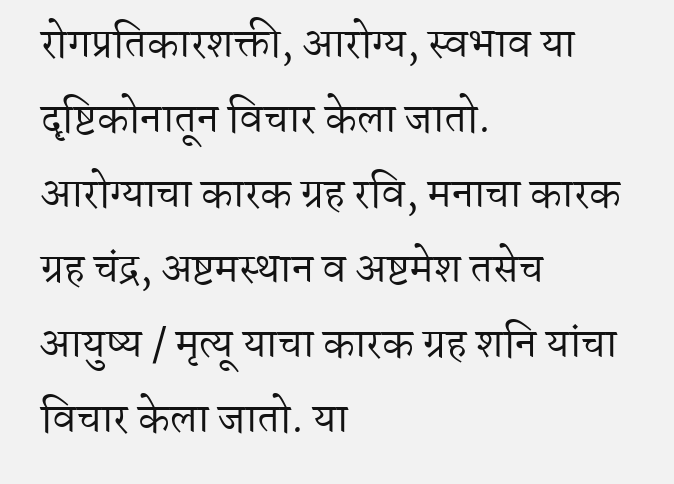रोगप्रतिकारशक्ती, आरोग्य, स्वभाव या दृष्टिकोनातून विचार केला जातो. आरोग्याचा कारक ग्रह रवि, मनाचा कारक ग्रह चंद्र, अष्टमस्थान व अष्टमेश तसेच आयुष्य / मृत्यू याचा कारक ग्रह शनि यांचा विचार केला जातो. या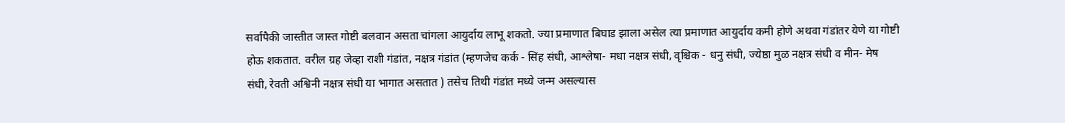सर्वापैकी जास्तीत जास्त गोष्टी बलवान असता चांगला आयुर्दाय लाभू शकतो. ज्या प्रमाणात बिघाड झाला असेल त्या प्रमाणात आयुर्दाय कमी होणे अथवा गंडांतर येणे या गोष्टी होऊ शकतात. वरील ग्रह जेव्हा राशी गंडांत, नक्षत्र गंडांत (म्हणजेच कर्क - सिंह संधी, आश्लेषा- मधा नक्षत्र संधी, वृश्चिक - धनु संधी, ज्येष्ठा मुळ नक्षत्र संधी व मीन- मेष संधी, रेवती अश्विनी नक्षत्र संधी या भागात असतात ) तसेच तिथी गंडांत मध्ये जन्म असल्यास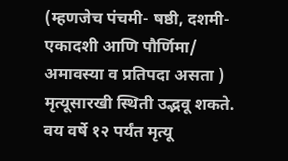(म्हणजेच पंचमी- षष्ठी, दशमी- एकादशी आणि पौर्णिमा/ अमावस्या व प्रतिपदा असता ) मृत्यूसारखी स्थिती उद्भवू शकते. वय वर्षे १२ पर्यंत मृत्यू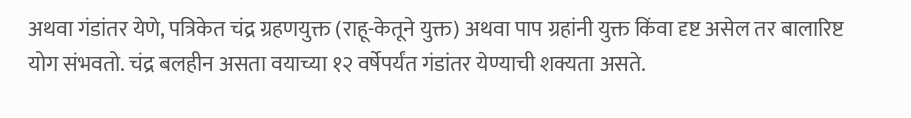अथवा गंडांतर येणे, पत्रिकेत चंद्र ग्रहणयुक्त (राहू-केतूने युक्त) अथवा पाप ग्रहांनी युक्त किंवा दृष्ट असेल तर बालारिष्ट योग संभवतो. चंद्र बलहीन असता वयाच्या १२ वर्षेपर्यंत गंडांतर येण्याची शक्यता असते.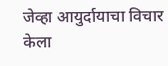जेव्हा आयुर्दायाचा विचार केला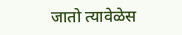जातो त्यावेळेस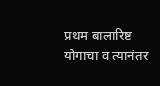प्रथम बालारिष्ट योगाचा व त्यानंतर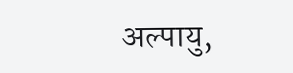अल्पायु,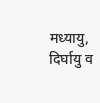मध्यायु, दिर्घायु व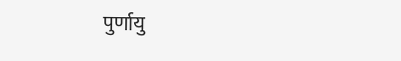पुर्णायु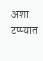अशा टप्प्यात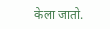केला जातो.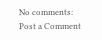No comments:
Post a Comment